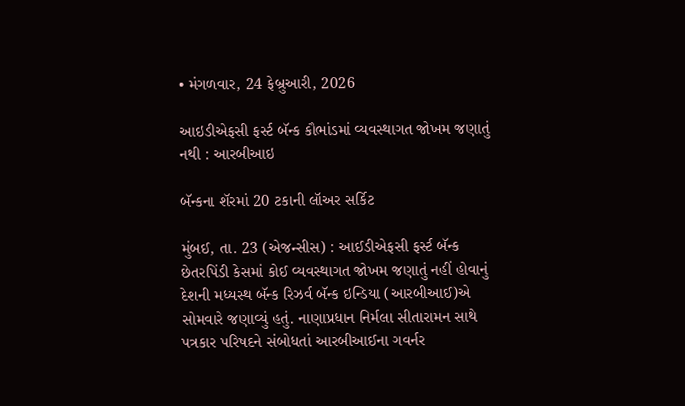• મંગળવાર, 24 ફેબ્રુઆરી, 2026

આઇડીએફસી ફર્સ્ટ બૅન્ક કૌભાંડમાં વ્યવસ્થાગત જોખમ જણાતું નથી : આરબીઆઇ

બૅન્કના શૅરમાં 20 ટકાની લૉઅર સર્કિટ

મુંબઈ, તા. 23 (એજન્સીસ) : આઈડીએફસી ફર્સ્ટ બૅન્ક છેતરપિંડી કેસમાં કોઈ વ્યવસ્થાગત જોખમ જણાતું નહીં હોવાનું દેશની મધ્યસ્થ બૅન્ક રિઝર્વ બૅન્ક ઇન્ડિયા (આરબીઆઈ)એ સોમવારે જણાવ્યું હતું. નાણાપ્રધાન નિર્મલા સીતારામન સાથે પત્રકાર પરિષદને સંબોધતાં આરબીઆઈના ગવર્નર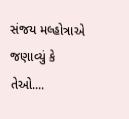સંજય મલ્હોત્રાએ જણાવ્યું કે તેઓ....